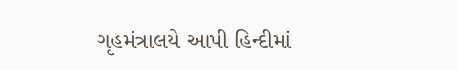ગૃહમંત્રાલયે આપી હિન્દીમાં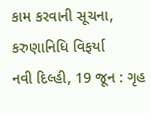કામ કરવાની સૂચના, કરુણાનિધિ વિફર્યા
નવી દિલ્હી, 19 જૂન : ગૃહ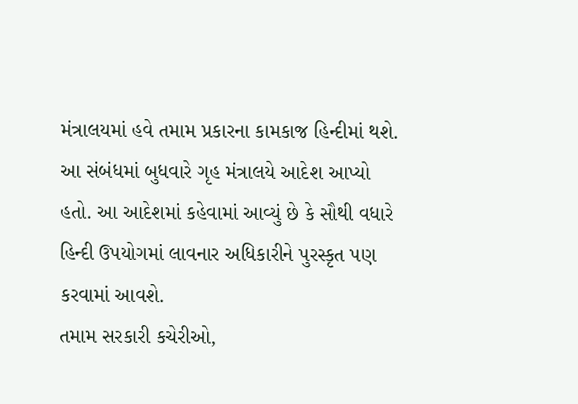મંત્રાલયમાં હવે તમામ પ્રકારના કામકાજ હિન્દીમાં થશે. આ સંબંધમાં બુધવારે ગૃહ મંત્રાલયે આદેશ આપ્યો હતો. આ આદેશમાં કહેવામાં આવ્યું છે કે સૌથી વધારે હિન્દી ઉપયોગમાં લાવનાર અધિકારીને પુરસ્કૃત પણ કરવામાં આવશે.
તમામ સરકારી કચેરીઓ,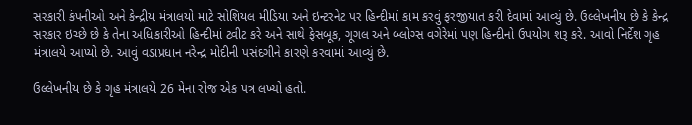સરકારી કંપનીઓ અને કેન્દ્રીય મંત્રાલયો માટે સોશિયલ મીડિયા અને ઇન્ટરનેટ પર હિન્દીમાં કામ કરવું ફરજીયાત કરી દેવામાં આવ્યું છે. ઉલ્લેખનીય છે કે કેન્દ્ર સરકાર ઇચ્છે છે કે તેના અધિકારીઓ હિન્દીમાં ટ્વીટ કરે અને સાથે ફેસબૂક, ગૂગલ અને બ્લોગ્સ વગેરેમાં પણ હિન્દીનો ઉપયોગ શરૂ કરે. આવો નિર્દેશ ગૃહ મંત્રાલયે આપ્યો છે. આવું વડાપ્રધાન નરેન્દ્ર મોદીની પસંદગીને કારણે કરવામાં આવ્યું છે.

ઉલ્લેખનીય છે કે ગૃહ મંત્રાલયે 26 મેના રોજ એક પત્ર લખ્યો હતો.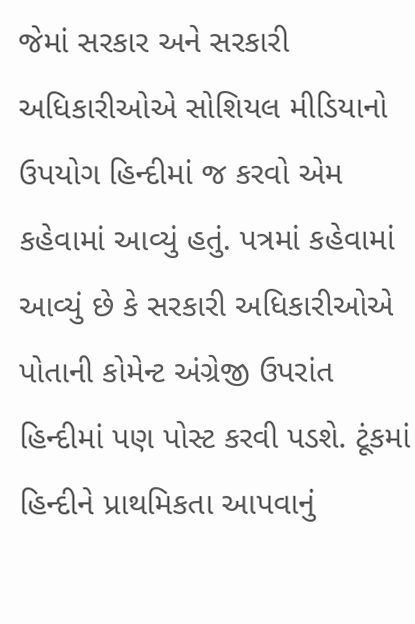જેમાં સરકાર અને સરકારી અધિકારીઓએ સોશિયલ મીડિયાનો ઉપયોગ હિન્દીમાં જ કરવો એમ કહેવામાં આવ્યું હતું. પત્રમાં કહેવામાં આવ્યું છે કે સરકારી અધિકારીઓએ પોતાની કોમેન્ટ અંગ્રેજી ઉપરાંત હિન્દીમાં પણ પોસ્ટ કરવી પડશે. ટૂંકમાં હિન્દીને પ્રાથમિકતા આપવાનું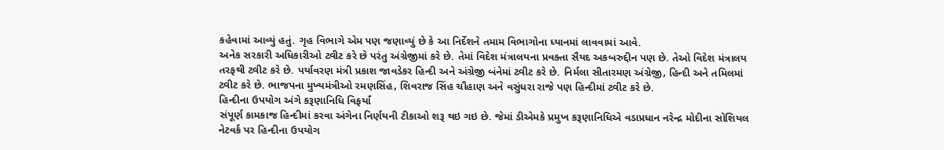કહેવામાં આવ્યું હતું. ગૃહ વિભાગે એમ પણ જણાવ્યું છે કે આ નિર્દેશને તમામ વિભાગોના ધ્યાનમાં લાવવામાં આવે.
અનેક સરકારી અધિકારીઓ ટ્વીટ કરે છે પરંતુ અંગ્રેજીમાં કરે છે. તેમાં વિદેશ મંત્રાલયના પ્રવક્તા સૈયદ અકબરુદ્દીન પણ છે. તેઓ વિદેશ મંત્રાલય તરફથી ટ્વીટ કરે છે. પર્યાવરણ મંત્રી પ્રકાશ જાવડેકર હિન્દી અને અંગ્રેજી બંનેમાં ટ્વીટ કરે છે. નિર્મલા સીતારમણ અંગ્રેજી, હિન્દી અને તમિલમાં ટ્વીટ કરે છે. ભાજપના મુખ્યમંત્રીઓ રમણસિંહ, શિવરાજ સિંહ ચૌહાણ અને વસુંધરા રાજે પણ હિન્દીમાં ટ્વીટ કરે છે.
હિન્દીના ઉપયોગ અંગે કરૂણાનિધિ વિફર્યાં
સંપૂર્ણ કામકાજ હિન્દીમાં કરવા અંગેના નિર્ણયની ટીકાઓ શરૂ થઇ ગઇ છે. જેમાં ડીએમકે પ્રમુખ કરૂણાનિધિએ વડાપ્રધાન નરેન્દ્ર મોદીના સોશિયલ નેટવર્ક પર હિન્દીના ઉપયોગ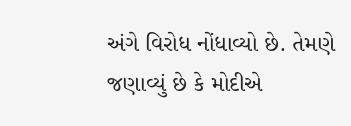અંગે વિરોધ નોંધાવ્યો છે. તેમણે જણાવ્યું છે કે મોદીએ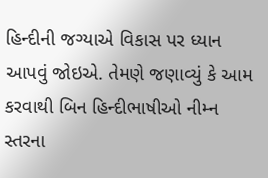હિન્દીની જગ્યાએ વિકાસ પર ધ્યાન આપવું જોઇએ. તેમણે જણાવ્યું કે આમ કરવાથી બિન હિન્દીભાષીઓ નીમ્ન સ્તરના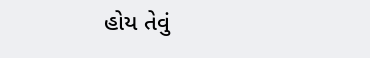હોય તેવું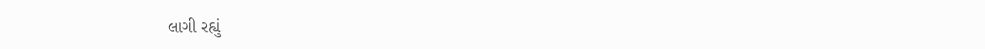લાગી રહ્યું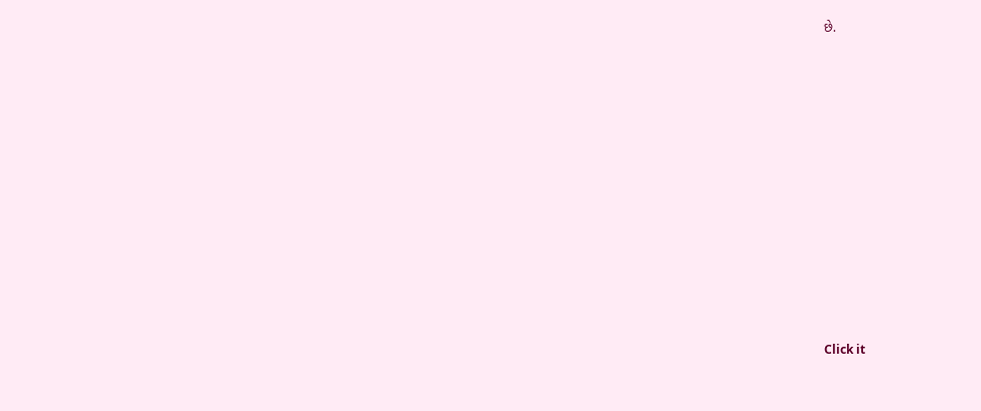છે.












Click it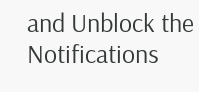and Unblock the Notifications